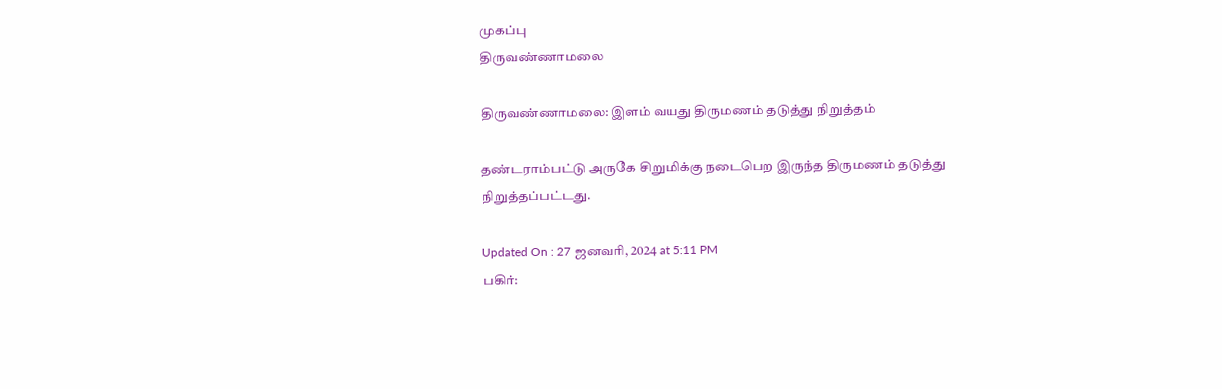முகப்பு
திருவண்ணாமலை

திருவண்ணாமலை: இளம் வயது திருமணம் தடுத்து நிறுத்தம்

தண்டராம்பட்டு அருகே சிறுமிக்கு நடைபெற இருந்த திருமணம் தடுத்து நிறுத்தப்பட்டது.

Updated On : 27 ஜனவரி, 2024 at 5:11 PM
பகிர்: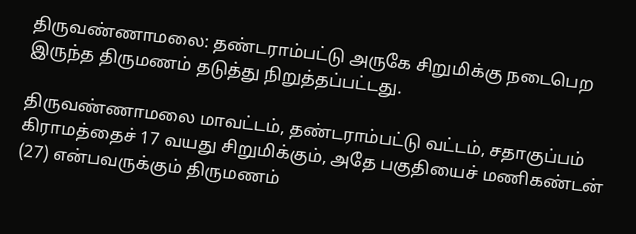திருவண்ணாமலை: தண்டராம்பட்டு அருகே சிறுமிக்கு நடைபெற இருந்த திருமணம் தடுத்து நிறுத்தப்பட்டது.

திருவண்ணாமலை மாவட்டம், தண்டராம்பட்டு வட்டம், சதாகுப்பம் கிராமத்தைச் 17 வயது சிறுமிக்கும், அதே பகுதியைச் மணிகண்டன் (27) என்பவருக்கும் திருமணம்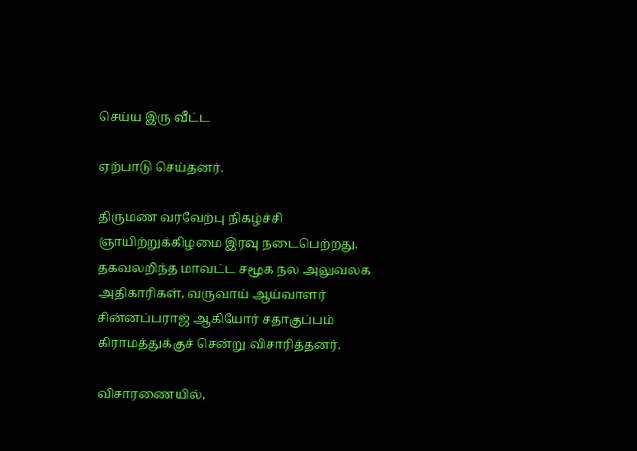செய்ய இரு வீட்ட

ஏற்பாடு செய்தனர்.

திருமண வரவேற்பு நிகழ்ச்சி ஞாயிற்றுக்கிழமை இரவு நடைபெற்றது. தகவலறிந்த மாவட்ட சமூக நல அலுவலக அதிகாரிகள், வருவாய் ஆய்வாளர் சின்னப்பராஜ் ஆகியோர் சதாகுப்பம் கிராமத்துக்குச் சென்று விசாரித்தனர்.

விசாரணையில்,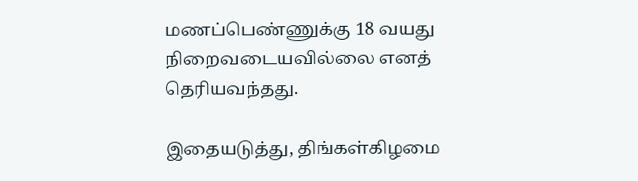மணப்பெண்ணுக்கு 18 வயது நிறைவடையவில்லை எனத் தெரியவந்தது.

இதையடுத்து, திங்கள்கிழமை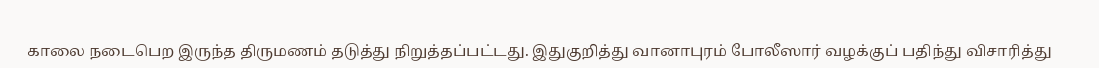காலை நடைபெற இருந்த திருமணம் தடுத்து நிறுத்தப்பட்டது. இதுகுறித்து வானாபுரம் போலீஸார் வழக்குப் பதிந்து விசாரித்து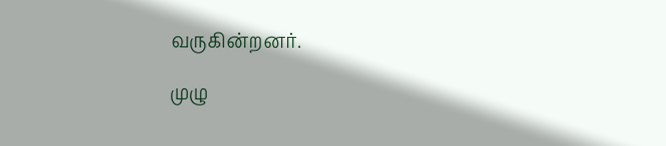வருகின்றனர்.

முழு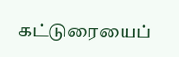கட்டுரையைப்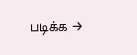படிக்க →